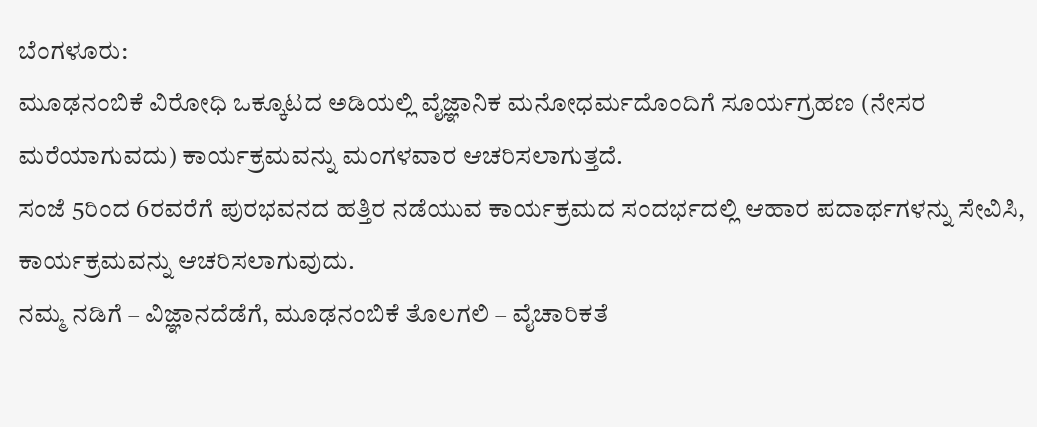ಬೆಂಗಳೂರು:
ಮೂಢನಂಬಿಕೆ ವಿರೋಧಿ ಒಕ್ಕೂಟದ ಅಡಿಯಲ್ಲಿ ವೈಜ್ಞಾನಿಕ ಮನೋಧರ್ಮದೊಂದಿಗೆ ಸೂರ್ಯಗ್ರಹಣ (ನೇಸರ ಮರೆಯಾಗುವದು) ಕಾರ್ಯಕ್ರಮವನ್ನು ಮಂಗಳವಾರ ಆಚರಿಸಲಾಗುತ್ತದೆ.
ಸಂಜೆ 5ರಿಂದ 6ರವರೆಗೆ ಪುರಭವನದ ಹತ್ತಿರ ನಡೆಯುವ ಕಾರ್ಯಕ್ರಮದ ಸಂದರ್ಭದಲ್ಲಿ ಆಹಾರ ಪದಾರ್ಥಗಳನ್ನು ಸೇವಿಸಿ, ಕಾರ್ಯಕ್ರಮವನ್ನು ಆಚರಿಸಲಾಗುವುದು.
ನಮ್ಮ ನಡಿಗೆ – ವಿಜ್ಞಾನದೆಡೆಗೆ, ಮೂಢನಂಬಿಕೆ ತೊಲಗಲಿ – ವೈಚಾರಿಕತೆ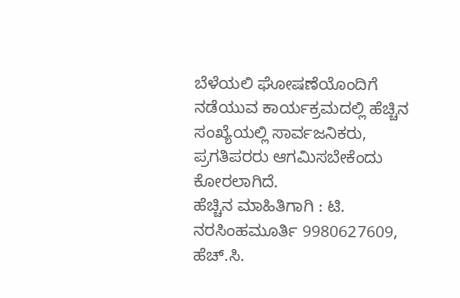ಬೆಳೆಯಲಿ ಘೋಷಣೆಯೊಂದಿಗೆ ನಡೆಯುವ ಕಾರ್ಯಕ್ರಮದಲ್ಲಿ ಹೆಚ್ಚಿನ ಸಂಖ್ಯೆಯಲ್ಲಿ ಸಾರ್ವಜನಿಕರು, ಪ್ರಗತಿಪರರು ಆಗಮಿಸಬೇಕೆಂದು ಕೋರಲಾಗಿದೆ.
ಹೆಚ್ಚಿನ ಮಾಹಿತಿಗಾಗಿ : ಟಿ. ನರಸಿಂಹಮೂರ್ತಿ 9980627609, ಹೆಚ್.ಸಿ.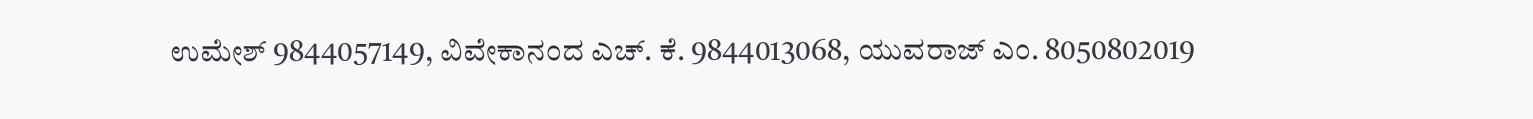ಉಮೇಶ್ 9844057149, ವಿವೇಕಾನಂದ ಎಚ್. ಕೆ. 9844013068, ಯುವರಾಜ್ ಎಂ. 8050802019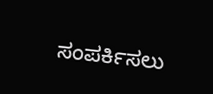ಸಂಪರ್ಕಿಸಲು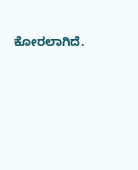ಕೋರಲಾಗಿದೆ.